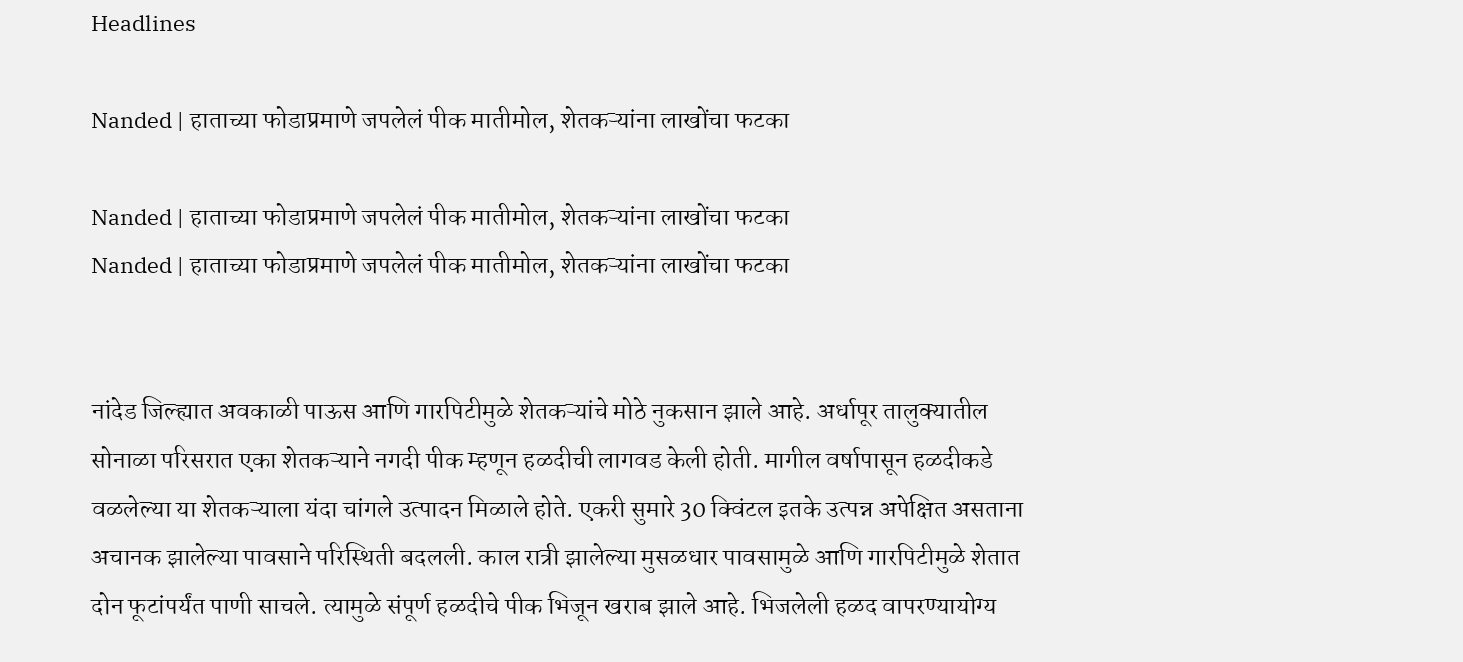Headlines

Nanded | हाताच्या फोडाप्रमाणे जपलेलं पीक मातीमोल, शेतकऱ्यांना लाखोंचा फटका

Nanded | हाताच्या फोडाप्रमाणे जपलेलं पीक मातीमोल, शेतकऱ्यांना लाखोंचा फटका
Nanded | हाताच्या फोडाप्रमाणे जपलेलं पीक मातीमोल, शेतकऱ्यांना लाखोंचा फटका


नांदेड जिल्ह्यात अवकाळी पाऊस आणि गारपिटीमुळे शेतकऱ्यांचे मोठे नुकसान झाले आहे. अर्धापूर तालुक्यातील सोनाळा परिसरात एका शेतकऱ्याने नगदी पीक म्हणून हळदीची लागवड केली होती. मागील वर्षापासून हळदीकडे वळलेल्या या शेतकऱ्याला यंदा चांगले उत्पादन मिळाले होते. एकरी सुमारे 30 क्विंटल इतके उत्पन्न अपेक्षित असताना अचानक झालेल्या पावसाने परिस्थिती बदलली. काल रात्री झालेल्या मुसळधार पावसामुळे आणि गारपिटीमुळे शेतात दोन फूटांपर्यंत पाणी साचले. त्यामुळे संपूर्ण हळदीचे पीक भिजून खराब झाले आहे. भिजलेली हळद वापरण्यायोग्य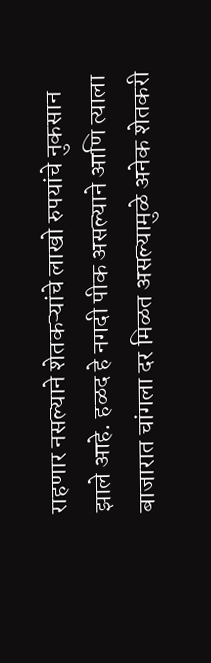राहणार नसल्याने शेतकऱ्यांचे लाखो रुपयांचे नुकसान झाले आहे. हळद हे नगदी पीक असल्याने आणि त्याला बाजारात चांगला दर मिळत असल्यामुळे अनेक शेतकरी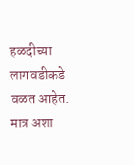हळदीच्या लागवडीकडे वळत आहेत. मात्र अशा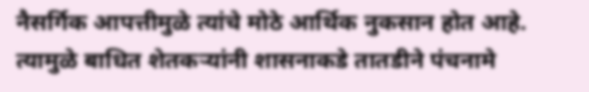नैसर्गिक आपत्तीमुळे त्यांचे मोठे आर्थिक नुकसान होत आहे. त्यामुळे बाधित शेतकऱ्यांनी शासनाकडे तातडीने पंचनामे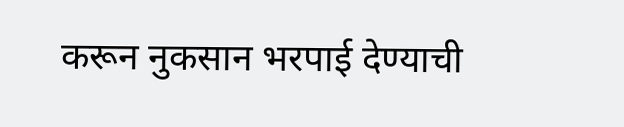करून नुकसान भरपाई देण्याची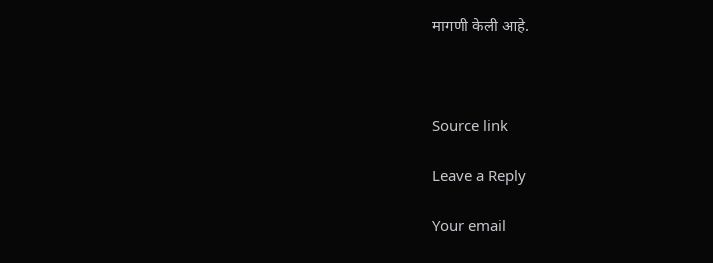मागणी केली आहे.



Source link

Leave a Reply

Your email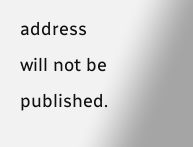address will not be published.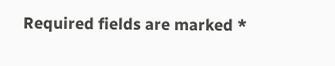Required fields are marked *